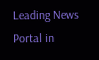Leading News Portal in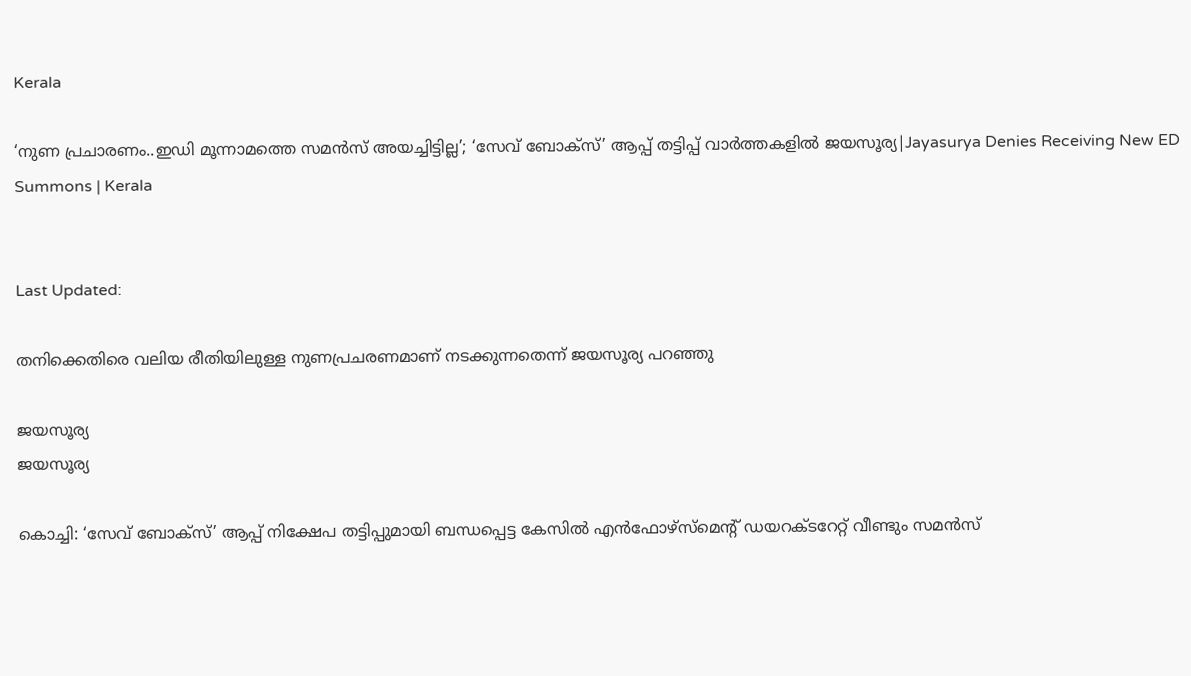Kerala

‘നുണ പ്രചാരണം..ഇഡി മൂന്നാമത്തെ സമൻസ് അയച്ചിട്ടില്ല’; ‘സേവ് ബോക്‌സ്’ ആപ്പ് തട്ടിപ്പ് വാർത്തകളിൽ ജയസൂര്യ|Jayasurya Denies Receiving New ED Summons | Kerala


Last Updated:

തനിക്കെതിരെ വലിയ രീതിയിലുള്ള നുണപ്രചരണമാണ് നടക്കുന്നതെന്ന് ജയസൂര്യ പറഞ്ഞു

ജയസൂര്യ
ജയസൂര്യ

കൊച്ചി: ‘സേവ് ബോക്സ്’ ആപ്പ് നിക്ഷേപ തട്ടിപ്പുമായി ബന്ധപ്പെട്ട കേസിൽ എൻഫോഴ്സ്‌മെന്റ് ഡയറക്ടറേറ്റ് വീണ്ടും സമൻസ്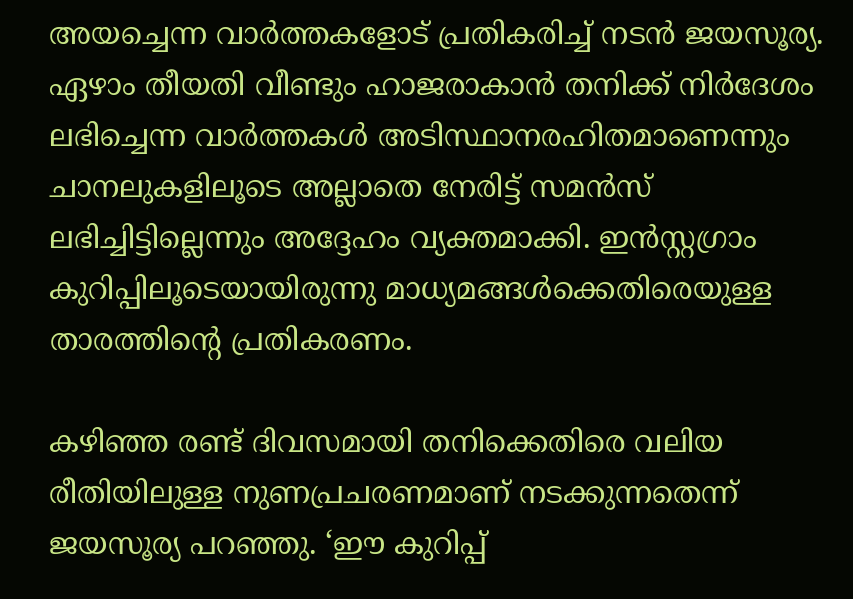അയച്ചെന്ന വാർത്തകളോട് പ്രതികരിച്ച് നടൻ ജയസൂര്യ. ഏഴാം തീയതി വീണ്ടും ഹാജരാകാൻ തനിക്ക് നിർദേശം ലഭിച്ചെന്ന വാർത്തകൾ അടിസ്ഥാനരഹിതമാണെന്നും ചാനലുകളിലൂടെ അല്ലാതെ നേരിട്ട് സമൻസ് ലഭിച്ചിട്ടില്ലെന്നും അദ്ദേഹം വ്യക്തമാക്കി. ഇൻസ്റ്റഗ്രാം കുറിപ്പിലൂടെയായിരുന്നു മാധ്യമങ്ങൾക്കെതിരെയുള്ള താരത്തിന്റെ പ്രതികരണം.

കഴിഞ്ഞ രണ്ട് ദിവസമായി തനിക്കെതിരെ വലിയ രീതിയിലുള്ള നുണപ്രചരണമാണ് നടക്കുന്നതെന്ന് ജയസൂര്യ പറഞ്ഞു. ‘ഈ കുറിപ്പ്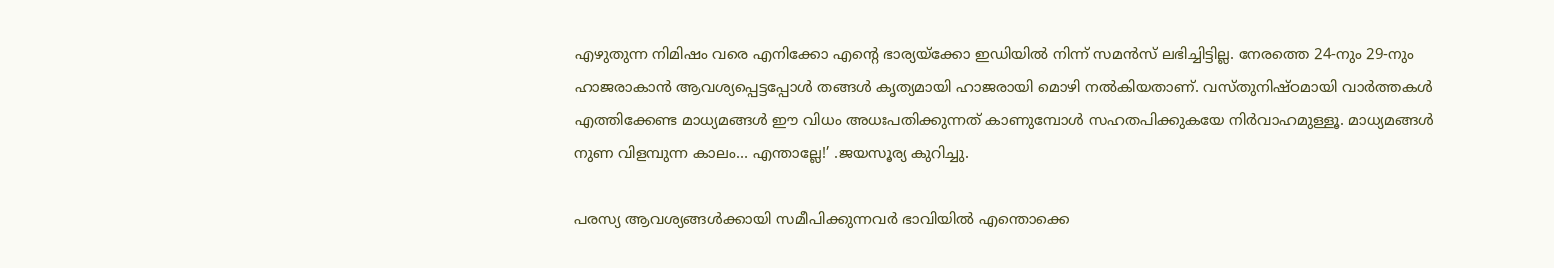എഴുതുന്ന നിമിഷം വരെ എനിക്കോ എന്റെ ഭാര്യയ്ക്കോ ഇഡിയിൽ നിന്ന് സമൻസ് ലഭിച്ചിട്ടില്ല. നേരത്തെ 24-നും 29-നും ഹാജരാകാൻ ആവശ്യപ്പെട്ടപ്പോൾ തങ്ങൾ കൃത്യമായി ഹാജരായി മൊഴി നൽകിയതാണ്. വസ്തുനിഷ്ഠമായി വാർത്തകൾ എത്തിക്കേണ്ട മാധ്യമങ്ങൾ ഈ വിധം അധഃപതിക്കുന്നത് കാണുമ്പോൾ സഹതപിക്കുകയേ നിർവാഹമുള്ളൂ. മാധ്യമങ്ങൾ നുണ വിളമ്പുന്ന കാലം… എന്താല്ലേ!’ .ജയസൂര്യ കുറിച്ചു.

പരസ്യ ആവശ്യങ്ങൾക്കായി സമീപിക്കുന്നവർ ഭാവിയിൽ എന്തൊക്കെ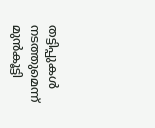തട്ടിപ്പുകൾ നടത്തുമെന്ന് മുൻകൂട്ടി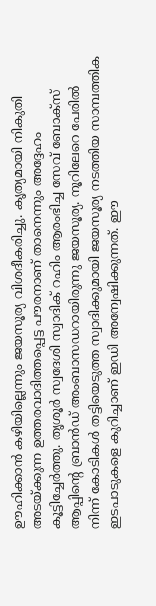ഊഹിക്കാൻ കഴിയില്ലെന്നും ജയസൂര്യ വിശദീകരിച്ചു. കൃത്യമായി നികുതി അടയ്ക്കുന്ന ഉത്തരവാദിത്തപ്പെട്ട പൗരനാണ് താനെന്നും അദ്ദേഹം കൂട്ടിച്ചേർത്തു. തൃശൂർ സ്വദേശി സ്വാദിക് റഹിം ആരംഭിച്ച സേവ് ബോക്സ് ആപ്പിന്റെ ബ്രാൻഡ് അംബാസഡറായിരുന്നു ജയസൂര്യ. നൂറിലേറെ പേരിൽ നിന്ന് കോടികൾ തട്ടിയെടുത്ത സ്വാദിക്കുമായി ജയസൂര്യ നടത്തിയ സാമ്പത്തിക ഇടപാടുകളെ കുറിച്ചാണ് ഇഡി അന്വേഷിക്കുന്നത്. ഈ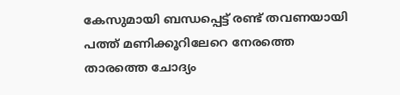കേസുമായി ബന്ധപ്പെട്ട് രണ്ട് തവണയായി പത്ത് മണിക്കൂറിലേറെ നേരത്തെ താരത്തെ ചോദ്യം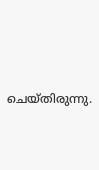ചെയ്തിരുന്നു.